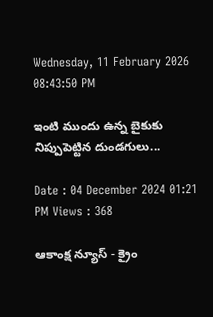Wednesday, 11 February 2026 08:43:50 PM

ఇంటి ముందు ఉన్న బైకుకు నిప్పుపెట్టిన దుండగులు...

Date : 04 December 2024 01:21 PM Views : 368

ఆకాంక్ష న్యూస్ - క్రైం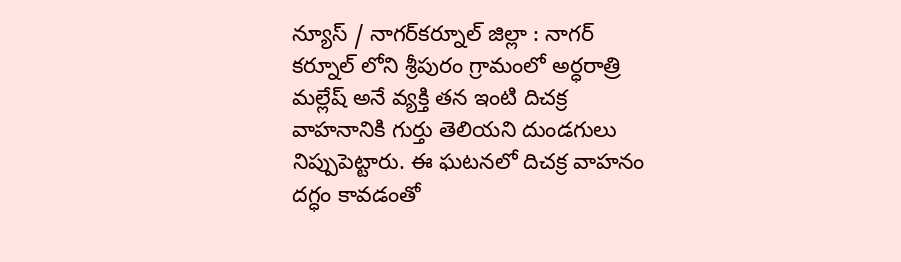న్యూస్ / నాగర్‌కర్నూల్ జిల్లా : నాగర్ కర్నూల్ లోని శ్రీపురం గ్రామంలో అర్ధరాత్రి మల్లేష్ అనే వ్యక్తి తన ఇంటి దిచక్ర వాహనానికి గుర్తు తెలియని దుండగులు నిప్పుపెట్టారు. ఈ ఘటనలో దిచక్ర వాహనం దగ్ధం కావడంతో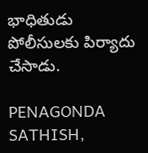భాధితుడు పోలీసులకు పిర్యాదు చేసాడు.

PENAGONDA SATHISH,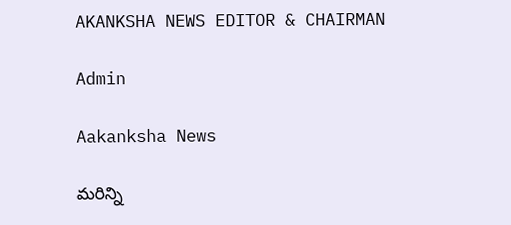AKANKSHA NEWS EDITOR & CHAIRMAN

Admin

Aakanksha News

మరిన్ని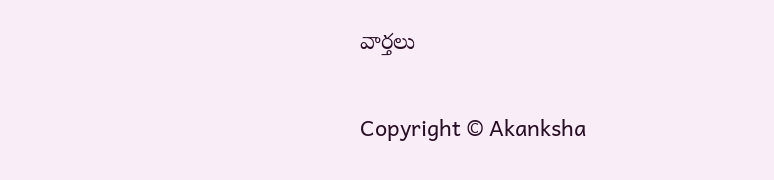వార్తలు

Copyright © Akanksha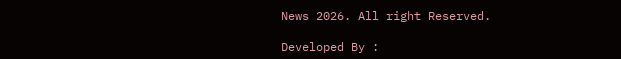News 2026. All right Reserved.

Developed By :